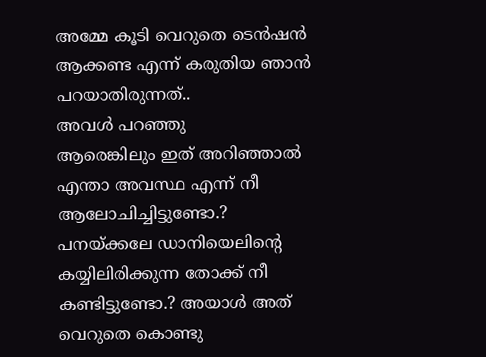അമ്മേ കൂടി വെറുതെ ടെൻഷൻ ആക്കണ്ട എന്ന് കരുതിയ ഞാൻ പറയാതിരുന്നത്..
അവൾ പറഞ്ഞു
ആരെങ്കിലും ഇത് അറിഞ്ഞാൽ എന്താ അവസ്ഥ എന്ന് നീ ആലോചിച്ചിട്ടുണ്ടോ.?
പനയ്ക്കലേ ഡാനിയെലിന്റെ കയ്യിലിരിക്കുന്ന തോക്ക് നീ കണ്ടിട്ടുണ്ടോ.? അയാൾ അത് വെറുതെ കൊണ്ടു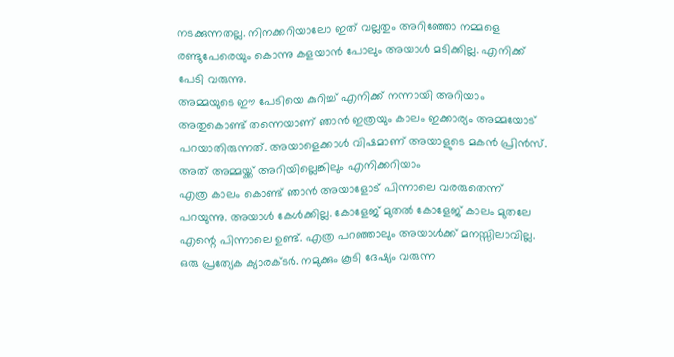നടക്കുന്നതല്ല. നിനക്കറിയാലോ ഇത് വല്ലതും അറിഞ്ഞോ നമ്മളെ രണ്ടുപേരെയും കൊന്നു കളയാൻ പോലും അയാൾ മടിക്കില്ല. എനിക്ക് പേടി വരുന്നു.
അമ്മയുടെ ഈ പേടിയെ കുറിച്ച് എനിക്ക് നന്നായി അറിയാം അതുകൊണ്ട് തന്നെയാണ് ഞാൻ ഇത്രയും കാലം ഇക്കാര്യം അമ്മയോട് പറയാതിരുന്നത്. അയാളെക്കാൾ വിഷമാണ് അയാളുടെ മകൻ പ്രിൻസ്. അത് അമ്മയ്ക്ക് അറിയില്ലെങ്കിലും എനിക്കറിയാം
എത്ര കാലം കൊണ്ട് ഞാൻ അയാളോട് പിന്നാലെ വരരുതെന്ന് പറയുന്നു. അയാൾ കേൾക്കില്ല. കോളേജ് മുതൽ കോളേജ് കാലം മുതലേ എന്റെ പിന്നാലെ ഉണ്ട്. എത്ര പറഞ്ഞാലും അയാൾക്ക് മനസ്സിലാവില്ല. ഒരു പ്രത്യേക ക്യാരക്ടർ. നമുക്കും കൂടി ദേഷ്യം വരുന്ന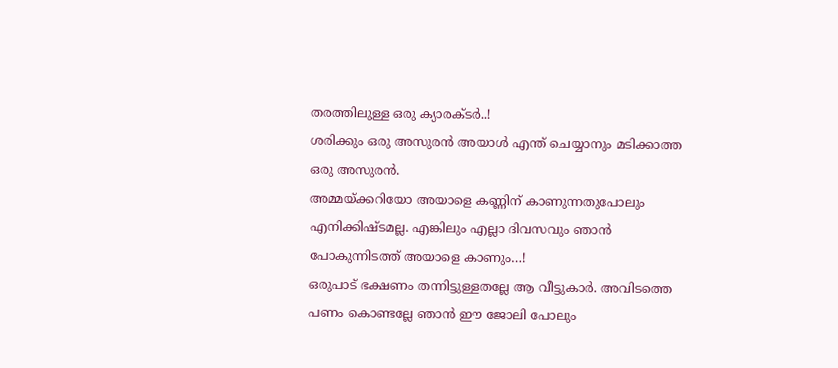തരത്തിലുള്ള ഒരു ക്യാരക്ടർ..!
ശരിക്കും ഒരു അസുരൻ അയാൾ എന്ത് ചെയ്യാനും മടിക്കാത്ത ഒരു അസുരൻ.
അമ്മയ്ക്കറിയോ അയാളെ കണ്ണിന് കാണുന്നതുപോലും എനിക്കിഷ്ടമല്ല. എങ്കിലും എല്ലാ ദിവസവും ഞാൻ പോകുന്നിടത്ത് അയാളെ കാണും…!
ഒരുപാട് ഭക്ഷണം തന്നിട്ടുള്ളതല്ലേ ആ വീട്ടുകാർ. അവിടത്തെ പണം കൊണ്ടല്ലേ ഞാൻ ഈ ജോലി പോലും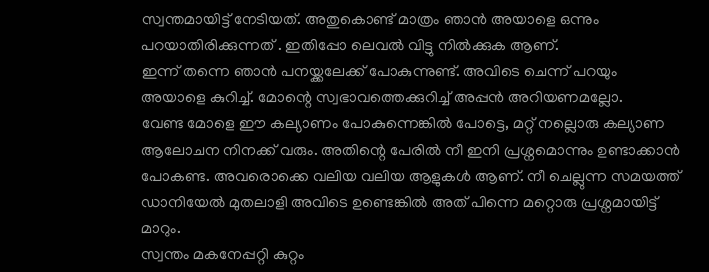സ്വന്തമായിട്ട് നേടിയത്. അതുകൊണ്ട് മാത്രം ഞാൻ അയാളെ ഒന്നും പറയാതിരിക്കുന്നത് . ഇതിപ്പോ ലെവൽ വിട്ടു നിൽക്കുക ആണ്.
ഇന്ന് തന്നെ ഞാൻ പനയ്ക്കലേക്ക് പോകുന്നുണ്ട്. അവിടെ ചെന്ന് പറയും അയാളെ കുറിച്ച്. മോന്റെ സ്വഭാവത്തെക്കുറിച്ച് അപ്പൻ അറിയണമല്ലോ.
വേണ്ട മോളെ ഈ കല്യാണം പോകുന്നെങ്കിൽ പോട്ടെ, മറ്റ് നല്ലൊരു കല്യാണ ആലോചന നിനക്ക് വരും. അതിന്റെ പേരിൽ നീ ഇനി പ്രശ്നമൊന്നും ഉണ്ടാക്കാൻ പോകണ്ട. അവരൊക്കെ വലിയ വലിയ ആളുകൾ ആണ്. നീ ചെല്ലുന്ന സമയത്ത് ഡാനിയേൽ മുതലാളി അവിടെ ഉണ്ടെങ്കിൽ അത് പിന്നെ മറ്റൊരു പ്രശ്നമായിട്ട് മാറും.
സ്വന്തം മകനേപ്പറ്റി കുറ്റം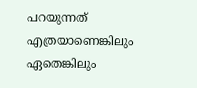പറയുന്നത് എത്രയാണെങ്കിലും ഏതെങ്കിലും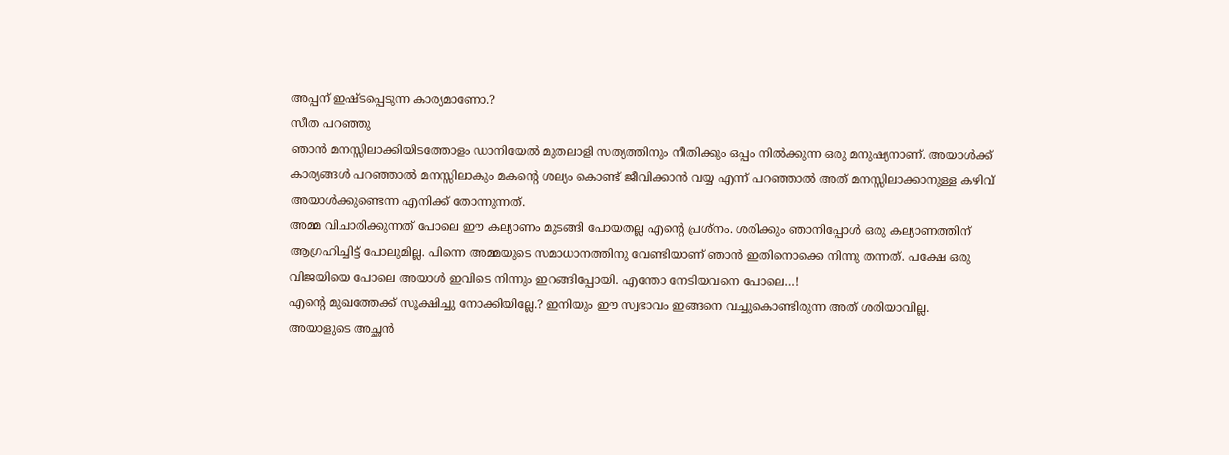അപ്പന് ഇഷ്ടപ്പെടുന്ന കാര്യമാണോ.?
സീത പറഞ്ഞു
ഞാൻ മനസ്സിലാക്കിയിടത്തോളം ഡാനിയേൽ മുതലാളി സത്യത്തിനും നീതിക്കും ഒപ്പം നിൽക്കുന്ന ഒരു മനുഷ്യനാണ്. അയാൾക്ക് കാര്യങ്ങൾ പറഞ്ഞാൽ മനസ്സിലാകും മകന്റെ ശല്യം കൊണ്ട് ജീവിക്കാൻ വയ്യ എന്ന് പറഞ്ഞാൽ അത് മനസ്സിലാക്കാനുള്ള കഴിവ് അയാൾക്കുണ്ടെന്ന എനിക്ക് തോന്നുന്നത്.
അമ്മ വിചാരിക്കുന്നത് പോലെ ഈ കല്യാണം മുടങ്ങി പോയതല്ല എന്റെ പ്രശ്നം. ശരിക്കും ഞാനിപ്പോൾ ഒരു കല്യാണത്തിന് ആഗ്രഹിച്ചിട്ട് പോലുമില്ല. പിന്നെ അമ്മയുടെ സമാധാനത്തിനു വേണ്ടിയാണ് ഞാൻ ഇതിനൊക്കെ നിന്നു തന്നത്. പക്ഷേ ഒരു വിജയിയെ പോലെ അയാൾ ഇവിടെ നിന്നും ഇറങ്ങിപ്പോയി. എന്തോ നേടിയവനെ പോലെ…!
എന്റെ മുഖത്തേക്ക് സൂക്ഷിച്ചു നോക്കിയില്ലേ.? ഇനിയും ഈ സ്വഭാവം ഇങ്ങനെ വച്ചുകൊണ്ടിരുന്ന അത് ശരിയാവില്ല.
അയാളുടെ അച്ഛൻ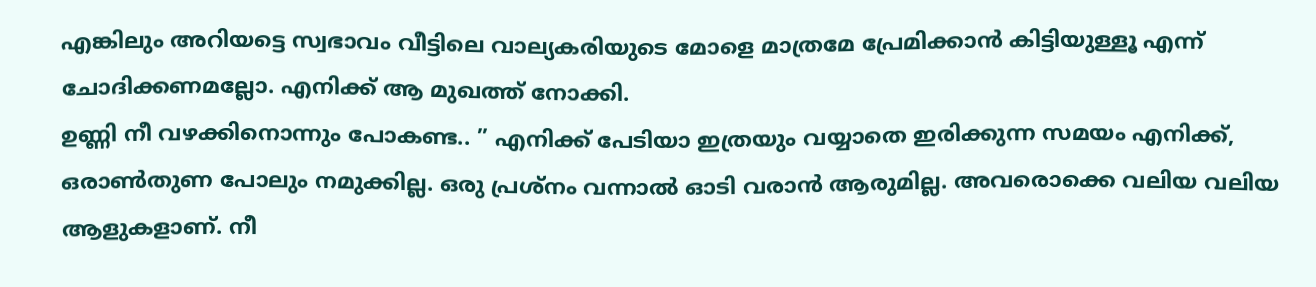എങ്കിലും അറിയട്ടെ സ്വഭാവം വീട്ടിലെ വാല്യകരിയുടെ മോളെ മാത്രമേ പ്രേമിക്കാൻ കിട്ടിയുള്ളൂ എന്ന് ചോദിക്കണമല്ലോ. എനിക്ക് ആ മുഖത്ത് നോക്കി.
ഉണ്ണി നീ വഴക്കിനൊന്നും പോകണ്ട.. ” എനിക്ക് പേടിയാ ഇത്രയും വയ്യാതെ ഇരിക്കുന്ന സമയം എനിക്ക്, ഒരാൺതുണ പോലും നമുക്കില്ല. ഒരു പ്രശ്നം വന്നാൽ ഓടി വരാൻ ആരുമില്ല. അവരൊക്കെ വലിയ വലിയ ആളുകളാണ്. നീ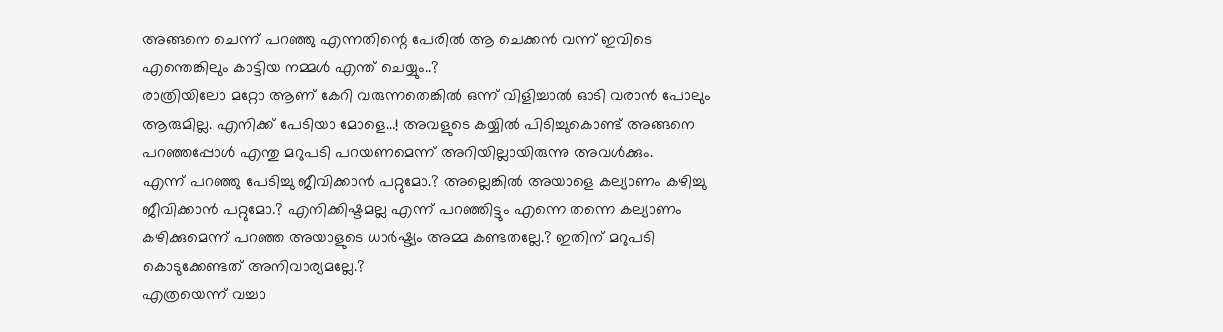അങ്ങനെ ചെന്ന് പറഞ്ഞു എന്നതിന്റെ പേരിൽ ആ ചെക്കൻ വന്ന് ഇവിടെ എന്തെങ്കിലും കാട്ടിയ നമ്മൾ എന്ത് ചെയ്യും..?
രാത്രിയിലോ മറ്റോ ആണ് കേറി വരുന്നതെങ്കിൽ ഒന്ന് വിളിച്ചാൽ ഓടി വരാൻ പോലും ആരുമില്ല. എനിക്ക് പേടിയാ മോളെ…! അവളുടെ കയ്യിൽ പിടിച്ചുകൊണ്ട് അങ്ങനെ പറഞ്ഞപ്പോൾ എന്തു മറുപടി പറയണമെന്ന് അറിയില്ലായിരുന്നു അവൾക്കും.
എന്ന് പറഞ്ഞു പേടിച്ചു ജീവിക്കാൻ പറ്റുമോ.? അല്ലെങ്കിൽ അയാളെ കല്യാണം കഴിച്ചു ജീവിക്കാൻ പറ്റുമോ.? എനിക്കിഷ്ടമല്ല എന്ന് പറഞ്ഞിട്ടും എന്നെ തന്നെ കല്യാണം കഴിക്കുമെന്ന് പറഞ്ഞ അയാളുടെ ധാർഷ്ട്യം അമ്മ കണ്ടതല്ലേ.? ഇതിന് മറുപടി കൊടുക്കേണ്ടത് അനിവാര്യമല്ലേ.?
എത്രയെന്ന് വച്ചാ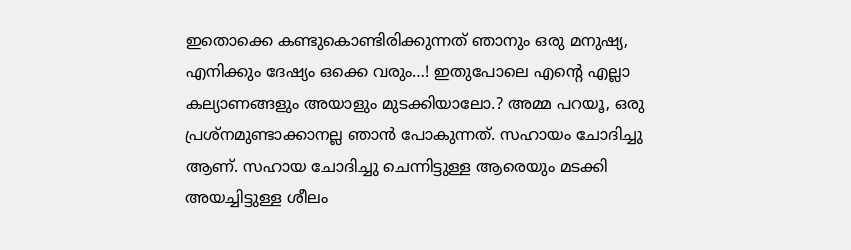ഇതൊക്കെ കണ്ടുകൊണ്ടിരിക്കുന്നത് ഞാനും ഒരു മനുഷ്യ, എനിക്കും ദേഷ്യം ഒക്കെ വരും…! ഇതുപോലെ എന്റെ എല്ലാ കല്യാണങ്ങളും അയാളും മുടക്കിയാലോ.? അമ്മ പറയൂ, ഒരു പ്രശ്നമുണ്ടാക്കാനല്ല ഞാൻ പോകുന്നത്. സഹായം ചോദിച്ചു ആണ്. സഹായ ചോദിച്ചു ചെന്നിട്ടുള്ള ആരെയും മടക്കി അയച്ചിട്ടുള്ള ശീലം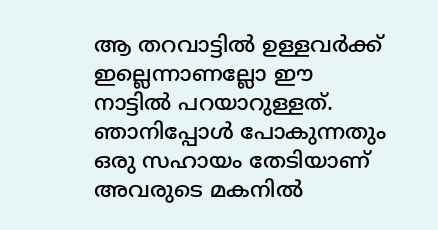ആ തറവാട്ടിൽ ഉള്ളവർക്ക് ഇല്ലെന്നാണല്ലോ ഈ നാട്ടിൽ പറയാറുള്ളത്.
ഞാനിപ്പോൾ പോകുന്നതും ഒരു സഹായം തേടിയാണ് അവരുടെ മകനിൽ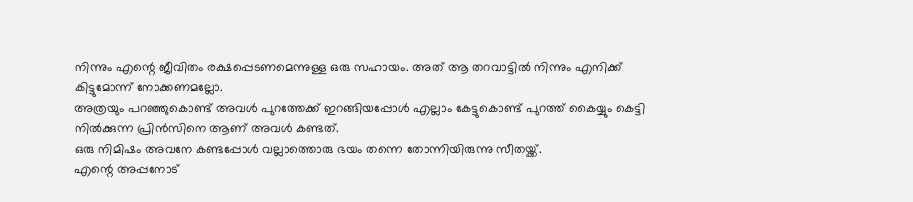നിന്നും എന്റെ ജീവിതം രക്ഷപ്പെടണമെന്നുള്ള ഒരു സഹായം. അത് ആ തറവാട്ടിൽ നിന്നും എനിക്ക് കിട്ടുമോന്ന് നോക്കണമല്ലോ.
അത്രയും പറഞ്ഞുകൊണ്ട് അവൾ പുറത്തേക്ക് ഇറങ്ങിയപ്പോൾ എല്ലാം കേട്ടുകൊണ്ട് പുറത്ത് കൈയ്യും കെട്ടി നിൽക്കുന്ന പ്രിൻസിനെ ആണ് അവൾ കണ്ടത്.
ഒരു നിമിഷം അവനേ കണ്ടപ്പോൾ വല്ലാത്തൊരു ഭയം തന്നെ തോന്നിയിരുന്നു സീതയ്ക്ക്.
എന്റെ അപ്പനോട്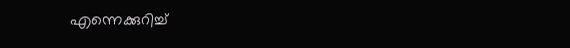എന്നെക്കുറിച്ച്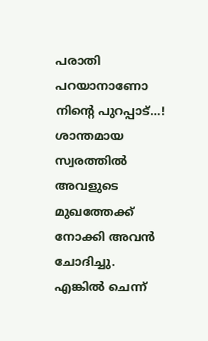പരാതി പറയാനാണോ നിന്റെ പുറപ്പാട്…!
ശാന്തമായ സ്വരത്തിൽ അവളുടെ മുഖത്തേക്ക് നോക്കി അവൻ ചോദിച്ചു.
എങ്കിൽ ചെന്ന്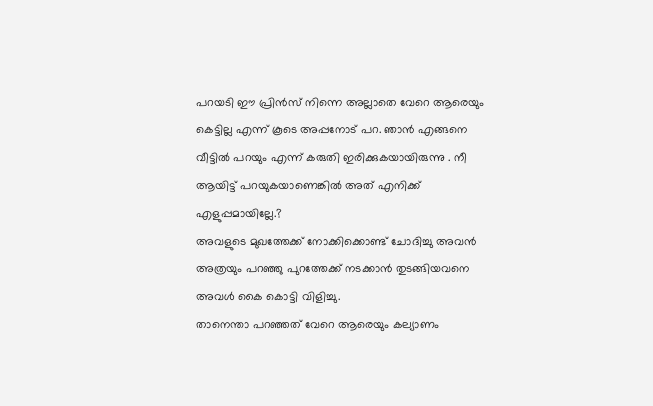പറയടി ഈ പ്രിൻസ് നിന്നെ അല്ലാതെ വേറെ ആരെയും കെട്ടില്ല എന്ന് കൂടെ അപ്പനോട് പറ. ഞാൻ എങ്ങനെ വീട്ടിൽ പറയും എന്ന് കരുതി ഇരിക്കുകയായിരുന്നു . നീ ആയിട്ട് പറയുകയാണെങ്കിൽ അത് എനിക്ക് എളുപ്പമായില്ലേ.?
അവളുടെ മുഖത്തേക്ക് നോക്കിക്കൊണ്ട് ചോദിച്ചു അവൻ
അത്രയും പറഞ്ഞു പുറത്തേക്ക് നടക്കാൻ തുടങ്ങിയവനെ അവൾ കൈ കൊട്ടി വിളിച്ചു.
താനെന്താ പറഞ്ഞത് വേറെ ആരെയും കല്യാണം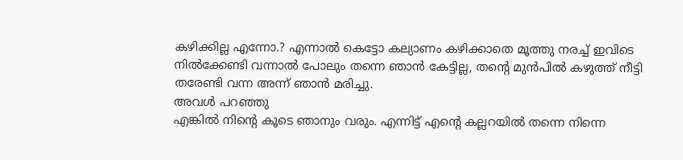കഴിക്കില്ല എന്നോ.? എന്നാൽ കെട്ടോ കല്യാണം കഴിക്കാതെ മൂത്തു നരച്ച് ഇവിടെ നിൽക്കേണ്ടി വന്നാൽ പോലും തന്നെ ഞാൻ കേട്ടില്ല, തന്റെ മുൻപിൽ കഴുത്ത് നീട്ടി തരേണ്ടി വന്ന അന്ന് ഞാൻ മരിച്ചു.
അവൾ പറഞ്ഞു
എങ്കിൽ നിന്റെ കൂടെ ഞാനും വരും. എന്നിട്ട് എന്റെ കല്ലറയിൽ തന്നെ നിന്നെ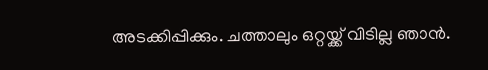അടക്കിപ്പിക്കും. ചത്താലും ഒറ്റയ്ക്ക് വിടില്ല ഞാൻ.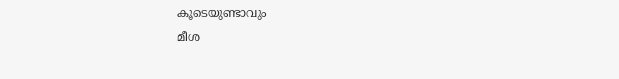കൂടെയുണ്ടാവും
മീശ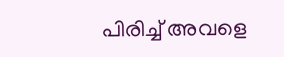പിരിച്ച് അവളെ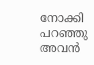നോക്കി പറഞ്ഞു അവൻ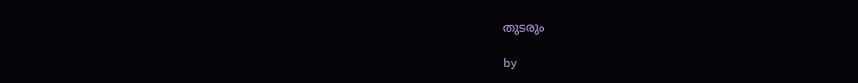തുടരും

by